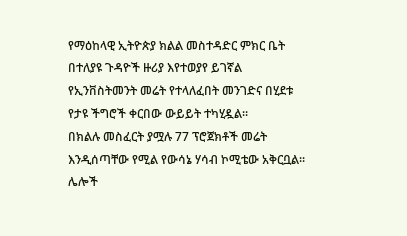የማዕከላዊ ኢትዮጵያ ክልል መስተዳድር ምክር ቤት በተለያዩ ጉዳዮች ዙሪያ እየተወያየ ይገኛል
የኢንቨስትመንት መሬት የተላለፈበት መንገድና በሂደቱ የታዩ ችግሮች ቀርበው ውይይት ተካሂዷል።
በክልሉ መስፈርት ያሟሉ 77 ፕሮጀክቶች መሬት እንዲሰጣቸው የሚል የውሳኔ ሃሳብ ኮሚቴው አቅርቧል።
ሌሎች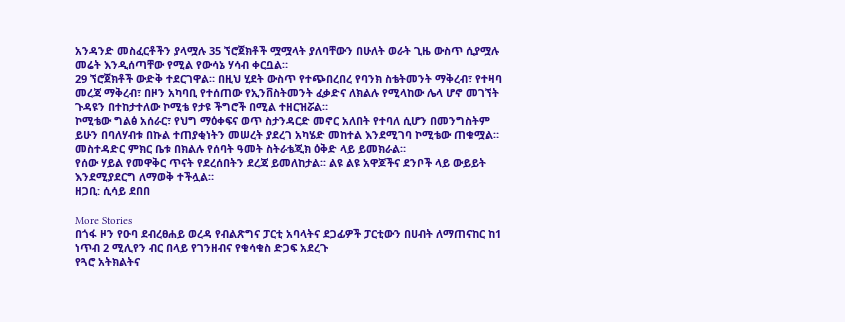አንዳንድ መስፈርቶችን ያላሟሉ 35 ኘሮጀክቶች ሟሟላት ያለባቸውን በሁለት ወራት ጊዜ ውስጥ ሲያሟሉ መሬት እንዲሰጣቸው የሚል የውሳኔ ሃሳብ ቀርቧል።
29 ኘሮጀክቶች ውድቅ ተደርገዋል። በዚህ ሂደት ውስጥ የተጭበረበረ የባንክ ስቴትመንት ማቅረብ፣ የተዛባ መረጃ ማቅረብ፣ በዞን አካባቢ የተሰጠው የኢንቨስትመንት ፈቃድና ለክልሉ የሚላከው ሌላ ሆኖ መገኘት ጉዳዩን በተከታተለው ኮሚቴ የታዩ ችግሮች በሚል ተዘርዝሯል።
ኮሚቴው ግልፅ አሰራር፣ የህግ ማዕቀፍና ወጥ ስታንዳርድ መኖር አለበት የተባለ ሲሆን በመንግስትም ይሁን በባለሃብቱ በኩል ተጠያቂነትን መሠረት ያደረገ አካሄድ መከተል እንደሚገባ ኮሚቴው ጠቁሟል።
መስተዳድር ምክር ቤቱ በክልሉ የሰባት ዓመት ስትራቴጂክ ዕቅድ ላይ ይመክራል።
የሰው ሃይል የመዋቅር ጥናት የደረሰበትን ደረጃ ይመለከታል፡፡ ልዩ ልዩ አዋጆችና ደንቦች ላይ ውይይት እንደሚያደርግ ለማወቅ ተችሏል።
ዘጋቢ: ሲሳይ ደበበ

More Stories
በጎፋ ዞን የዑባ ደብረፀሐይ ወረዳ የብልጽግና ፓርቲ አባላትና ደጋፊዎች ፓርቲውን በሀብት ለማጠናከር ከ1 ነጥብ 2 ሚሊየን ብር በላይ የገንዘብና የቁሳቁስ ድጋፍ አደረጉ
የጓሮ አትክልትና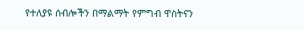የተለያዩ ሰብሎችን በማልማት የምግብ ዋስትናን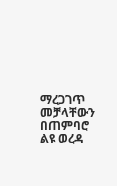ማረጋገጥ መቻላቸውን በጠምባሮ ልዩ ወረዳ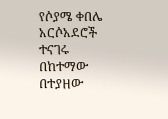የሶያሜ ቀበሌ አርሶአደሮች ተናገሩ
በከተማው በተያዘው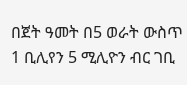በጀት ዓመት በ5 ወራት ውስጥ 1 ቢሊየን 5 ሚሊዮን ብር ገቢ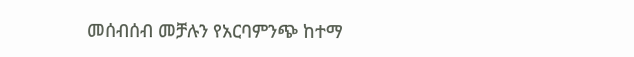መሰብሰብ መቻሉን የአርባምንጭ ከተማ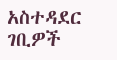አስተዳደር ገቢዎች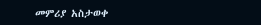መምሪያ አስታወቀ